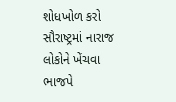શોધખોળ કરો
સૌરાષ્ટ્રમાં નારાજ લોકોને ખેંચવા ભાજપે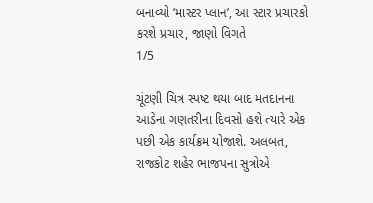બનાવ્યો ‘માસ્ટર પ્લાન’, આ સ્ટાર પ્રચારકો કરશે પ્રચાર, જાણો વિગતે
1/5

ચૂંટણી ચિત્ર સ્પષ્ટ થયા બાદ મતદાનના આડેના ગણતરીના દિવસો હશે ત્યારે એક પછી એક કાર્યક્રમ યોજાશે. અલબત, રાજકોટ શહેર ભાજપના સુત્રોએ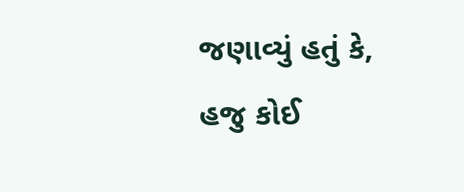જણાવ્યું હતું કે, હજુ કોઈ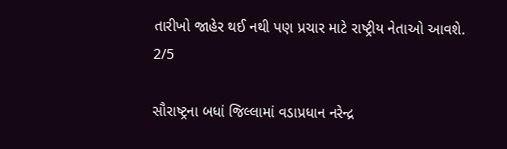તારીખો જાહેર થઈ નથી પણ પ્રચાર માટે રાષ્ટ્રીય નેતાઓ આવશે.
2/5

સૌરાષ્ટ્રના બધાં જિલ્લામાં વડાપ્રધાન નરેન્દ્ર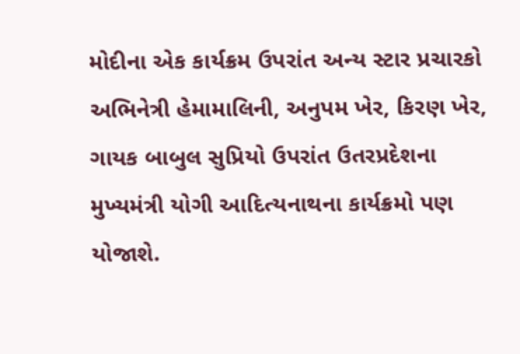મોદીના એક કાર્યક્રમ ઉપરાંત અન્ય સ્ટાર પ્રચારકો અભિનેત્રી હેમામાલિની, અનુપમ ખેર, કિરણ ખેર, ગાયક બાબુલ સુપ્રિયો ઉપરાંત ઉતરપ્રદેશના મુખ્યમંત્રી યોગી આદિત્યનાથના કાર્યક્રમો પણ યોજાશે.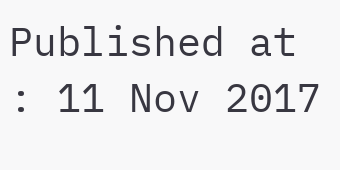Published at : 11 Nov 2017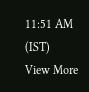11:51 AM (IST)
View More